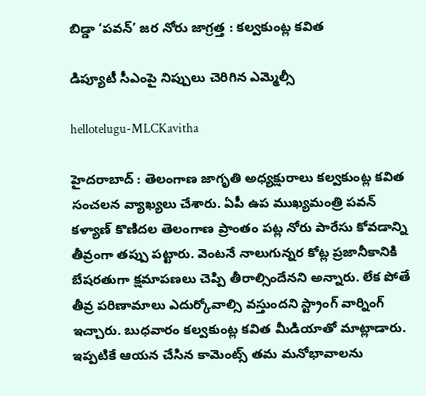బిడ్డా ‘ప‌వ‌న్’ జ‌ర నోరు జాగ్ర‌త్త : క‌ల్వ‌కుంట్ల క‌విత

డిప్యూటీ సీఎంపై నిప్పులు చెరిగిన ఎమ్మెల్సీ

hellotelugu-MLCKavitha

హైద‌రాబాద్ : తెలంగాణ జాగృతి అధ్య‌క్షురాలు క‌ల్వ‌కుంట్ల క‌విత సంచ‌ల‌న వ్యాఖ్య‌లు చేశారు. ఏపీ ఉప ముఖ్య‌మంత్రి ప‌వ‌న్ క‌ళ్యాణ్ కొణిద‌ల తెలంగాణ ప్రాంతం ప‌ట్ల నోరు పారేసు కోవ‌డాన్ని తీవ్రంగా త‌ప్పు ప‌ట్టారు. వెంట‌నే నాలుగున్న‌ర కోట్ల ప్ర‌జానీకానికి బేష‌ర‌తుగా క్ష‌మాప‌ణ‌లు చెప్పి తీరాల్సిందేన‌ని అన్నారు. లేక పోతే తీవ్ర ప‌రిణామాలు ఎదుర్కోవాల్సి వ‌స్తుంద‌ని స్ట్రాంగ్ వార్నింగ్ ఇచ్చారు. బుధ‌వారం క‌ల్వ‌కుంట్ల క‌విత మీడియాతో మాట్లాడారు. ఇప్ప‌టికే ఆయ‌న చేసిన కామెంట్స్ త‌మ మ‌నోభావాల‌ను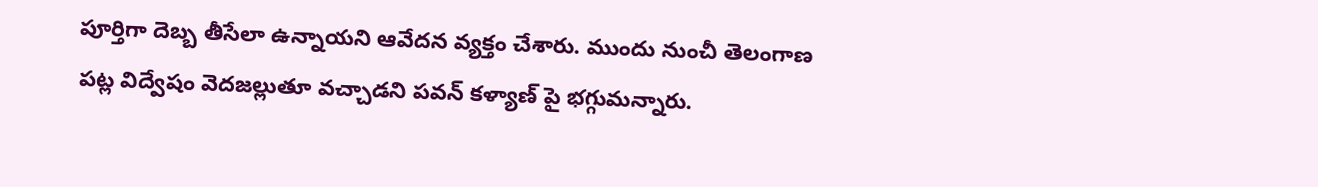పూర్తిగా దెబ్బ తీసేలా ఉన్నాయ‌ని ఆవేద‌న వ్య‌క్తం చేశారు. ముందు నుంచీ తెలంగాణ ప‌ట్ల విద్వేషం వెదజ‌ల్లుతూ వ‌చ్చాడ‌ని ప‌వ‌న్ కళ్యాణ్ పై భ‌గ్గుమ‌న్నారు.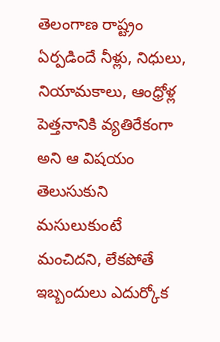తెలంగాణ రాష్ట్రం ఏర్ప‌డిందే నీళ్లు, నిధులు, నియామ‌కాలు, ఆంధ్రోళ్ల పెత్త‌నానికి వ్య‌తిరేకంగా అని ఆ విష‌యం తెలుసుకుని మ‌సులుకుంటే మంచిద‌ని, లేక‌పోతే ఇబ్బందులు ఎదుర్కోక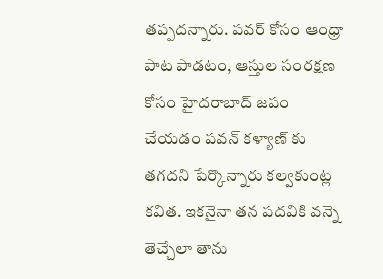త‌ప్ప‌ద‌న్నారు. ప‌వ‌ర్ కోసం ఆంధ్రా పాట పాడటం, ఆస్తుల సంర‌క్ష‌ణ కోసం హైద‌రాబాద్ జ‌పం చేయ‌డం ప‌వ‌న్ క‌ళ్యాణ్ కు త‌గ‌ద‌ని పేర్కొన్నారు క‌ల్వ‌కుంట్ల క‌విత‌. ఇక‌నైనా త‌న ప‌ద‌వికి వ‌న్నె తెచ్చేలా తాను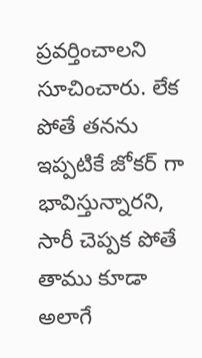ప్ర‌వ‌ర్తించాల‌ని సూచించారు. లేక పోతే త‌నను ఇప్ప‌టికే జోక‌ర్ గా భావిస్తున్నార‌ని, సారీ చెప్ప‌క పోతే తాము కూడా అలాగే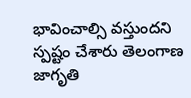భావించాల్సి వ‌స్తుంద‌ని స్ప‌ష్టం చేశారు తెలంగాణ జాగృతి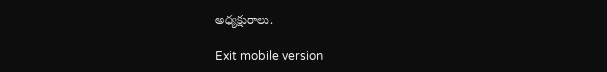అధ్య‌క్షురాలు.

Exit mobile version